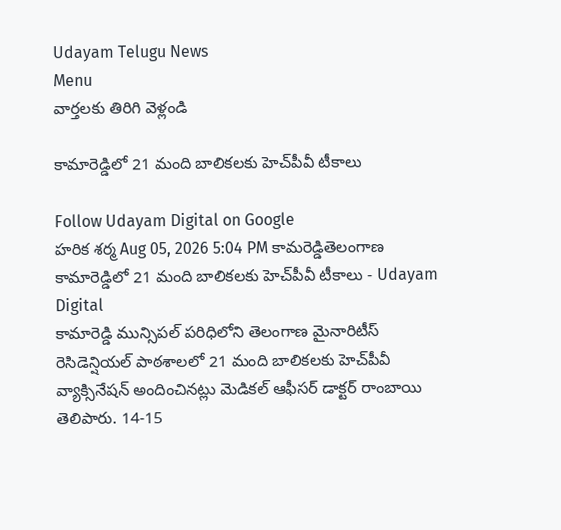Udayam Telugu News
Menu
వార్తలకు తిరిగి వెళ్లండి

కామారెడ్డిలో 21 మంది బాలికలకు హెచ్‌పీవీ టీకాలు

Follow Udayam Digital on Google
హరిక శర్మ Aug 05, 2026 5:04 PM కామరెడ్డితెలంగాణ
కామారెడ్డిలో 21 మంది బాలికలకు హెచ్‌పీవీ టీకాలు - Udayam Digital
కామారెడ్డి మున్సిపల్ పరిధిలోని తెలంగాణ మైనారిటీస్ రెసిడెన్షియల్ పాఠశాలలో 21 మంది బాలికలకు హెచ్‌పీవీ వ్యాక్సినేషన్ అందించినట్లు మెడికల్ ఆఫీసర్ డాక్టర్ రాంబాయి తెలిపారు. 14-15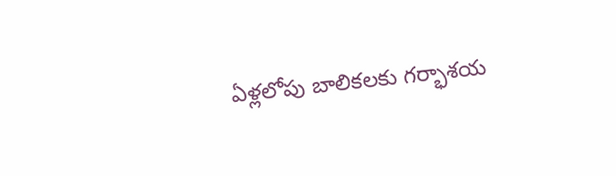ఏళ్లలోపు బాలికలకు గర్భాశయ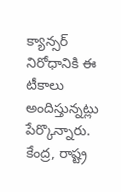క్యాన్సర్ నిరోధానికి ఈ టీకాలు అందిస్తున్నట్లు పేర్కొన్నారు. కేంద్ర, రాష్ట్ర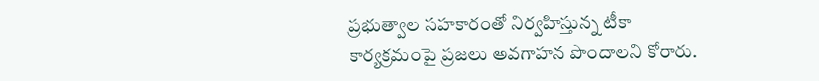ప్రభుత్వాల సహకారంతో నిర్వహిస్తున్న టీకా కార్యక్రమంపై ప్రజలు అవగాహన పొందాలని కోరారు.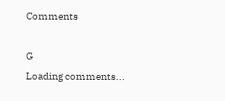Comments

G
Loading comments...